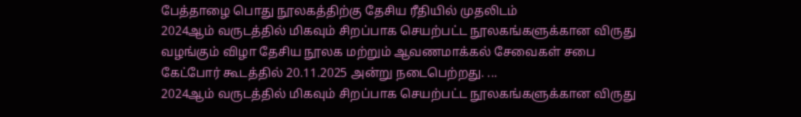பேத்தாழை பொது நூலகத்திற்கு தேசிய ரீதியில் முதலிடம்
2024ஆம் வருடத்தில் மிகவும் சிறப்பாக செயற்பட்ட நூலகங்களுக்கான விருது வழங்கும் விழா தேசிய நூலக மற்றும் ஆவணமாக்கல் சேவைகள் சபை கேட்போர் கூடத்தில் 20.11.2025 அன்று நடைபெற்றது. ...
2024ஆம் வருடத்தில் மிகவும் சிறப்பாக செயற்பட்ட நூலகங்களுக்கான விருது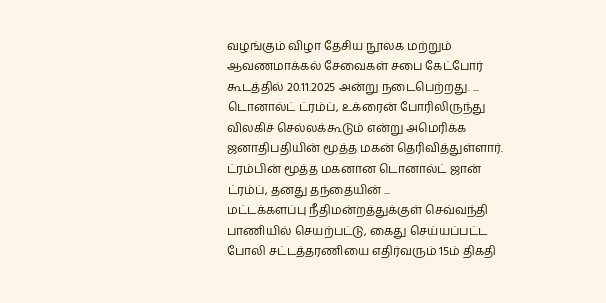வழங்கும் விழா தேசிய நூலக மற்றும் ஆவணமாக்கல் சேவைகள் சபை கேட்போர் கூடத்தில் 20.11.2025 அன்று நடைபெற்றது. ...
டொனால்ட் ட்ரம்ப், உக்ரைன் போரிலிருந்து விலகிச் செல்லக்கூடும் என்று அமெரிக்க ஜனாதிபதியின் மூத்த மகன் தெரிவித்துள்ளார். ட்ரம்பின் மூத்த மகனான டொனால்ட் ஜான் ட்ரம்ப், தனது தந்தையின் ...
மட்டக்களப்பு நீதிமன்றத்துக்குள் செவ்வந்தி பாணியில் செயற்பட்டு, கைது செய்யப்பட்ட போலி சட்டத்தரணியை எதிர்வரும் 15ம் திகதி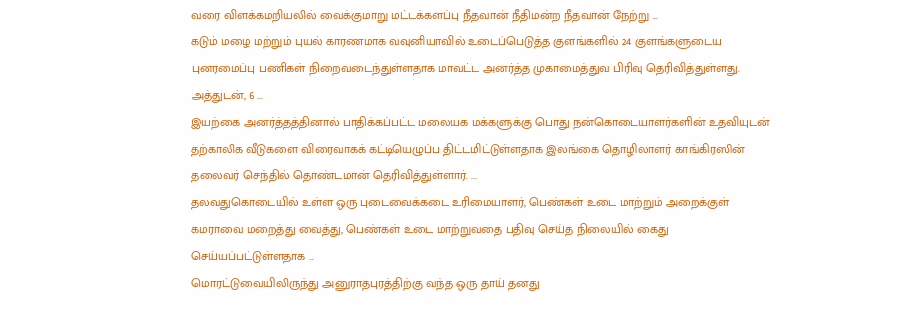வரை விளக்கமறியலில் வைக்குமாறு மட்டக்களப்பு நீதவான் நீதிமன்ற நீதவான் நேற்று ...
கடும் மழை மற்றும் புயல் காரணமாக வவுனியாவில் உடைப்பெடுத்த குளங்களில் 24 குளங்களுடைய புனரமைப்பு பணிகள் நிறைவடைந்துள்ளதாக மாவட்ட அனர்த்த முகாமைத்துவ பிரிவு தெரிவித்துள்ளது. அத்துடன், 6 ...
இயற்கை அனர்த்தத்தினால் பாதிக்கப்பட்ட மலையக மக்களுக்கு பொது நன்கொடையாளர்களின் உதவியுடன் தற்காலிக வீடுகளை விரைவாகக் கட்டியெழுப்ப திட்டமிட்டுள்ளதாக இலங்கை தொழிலாளர் காங்கிரஸின் தலைவர் செந்தில் தொண்டமான் தெரிவித்துள்ளார். ...
தலவதுகொடையில் உள்ள ஒரு புடைவைக்கடை உரிமையாளர், பெண்கள் உடை மாற்றும் அறைக்குள் கமராவை மறைத்து வைத்து, பெண்கள் உடை மாற்றுவதை பதிவு செய்த நிலையில் கைது செய்யப்பட்டுள்ளதாக ...
மொரட்டுவையிலிருந்து அனுராதபுரத்திற்கு வந்த ஒரு தாய் தனது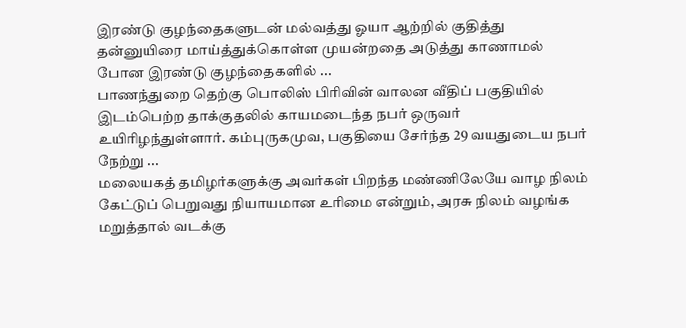இரண்டு குழந்தைகளுடன் மல்வத்து ஓயா ஆற்றில் குதித்து தன்னுயிரை மாய்த்துக்கொள்ள முயன்றதை அடுத்து காணாமல் போன இரண்டு குழந்தைகளில் ...
பாணந்துறை தெற்கு பொலிஸ் பிரிவின் வாலன வீதிப் பகுதியில் இடம்பெற்ற தாக்குதலில் காயமடைந்த நபர் ஒருவர் உயிரிழந்துள்ளார். கம்புருகமுவ, பகுதியை சேர்ந்த 29 வயதுடைய நபர் நேற்று ...
மலையகத் தமிழர்களுக்கு அவர்கள் பிறந்த மண்ணிலேயே வாழ நிலம் கேட்டுப் பெறுவது நியாயமான உரிமை என்றும், அரசு நிலம் வழங்க மறுத்தால் வடக்கு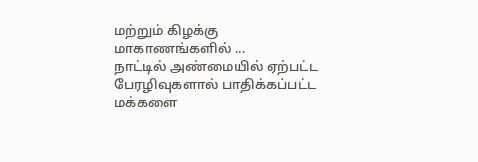மற்றும் கிழக்கு மாகாணங்களில் ...
நாட்டில் அண்மையில் ஏற்பட்ட பேரழிவுகளால் பாதிக்கப்பட்ட மக்களை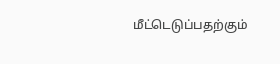மீட்டெடுப்பதற்கும்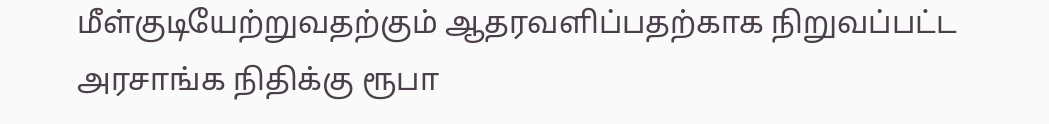மீள்குடியேற்றுவதற்கும் ஆதரவளிப்பதற்காக நிறுவப்பட்ட அரசாங்க நிதிக்கு ரூபா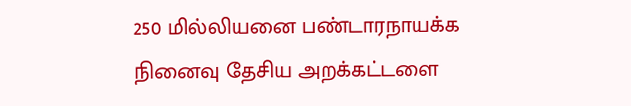250 மில்லியனை பண்டாரநாயக்க நினைவு தேசிய அறக்கட்டளை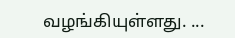வழங்கியுள்ளது. ...